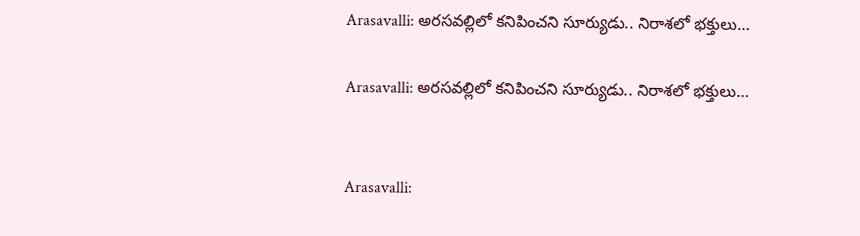Arasavalli: అరసవల్లిలో కనిపించని సూర్యుడు.. నిరాశలో భక్తులు…

Arasavalli: అరసవల్లిలో కనిపించని సూర్యుడు.. నిరాశలో భక్తులు…


Arasavalli: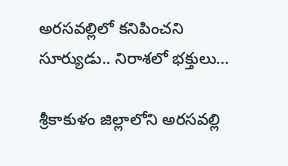అరసవల్లిలో కనిపించని సూర్యుడు.. నిరాశలో భక్తులు…

శ్రీకాకుళం జిల్లాలోని అరసవల్లి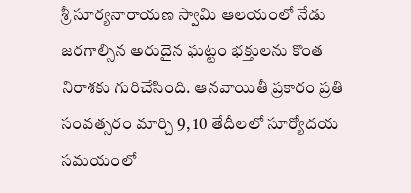శ్రీ సూర్యనారాయణ స్వామి ఆలయంలో నేడు జరగాల్సిన అరుదైన ఘట్టం భక్తులను కొంత నిరాశకు గురిచేసింది. ఆనవాయితీ ప్రకారం ప్రతి సంవత్సరం మార్చి 9, 10 తేదీలలో సూర్యోదయ సమయంలో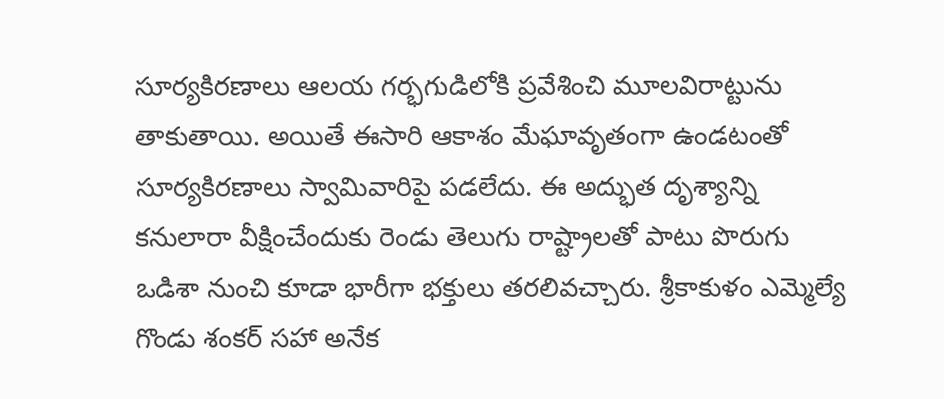సూర్యకిరణాలు ఆలయ గర్భగుడిలోకి ప్రవేశించి మూలవిరాట్టును తాకుతాయి. అయితే ఈసారి ఆకాశం మేఘావృతంగా ఉండటంతో సూర్యకిరణాలు స్వామివారిపై పడలేదు. ఈ అద్భుత దృశ్యాన్ని కనులారా వీక్షించేందుకు రెండు తెలుగు రాష్ట్రాలతో పాటు పొరుగు ఒడిశా నుంచి కూడా భారీగా భక్తులు తరలివచ్చారు. శ్రీకాకుళం ఎమ్మెల్యే గొండు శంకర్ సహా అనేక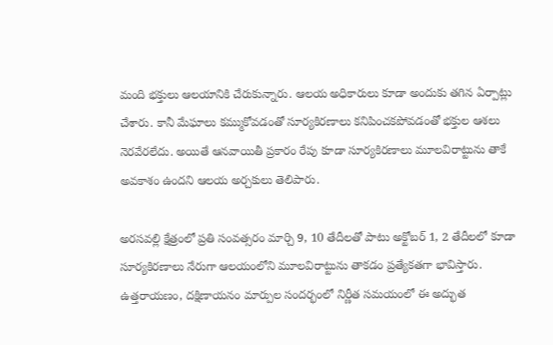మంది భక్తులు ఆలయానికి చేరుకున్నారు. ఆలయ అధికారులు కూడా అందుకు తగిన ఏర్పాట్లు చేశారు. కానీ మేఘాలు కమ్ముకోవడంతో సూర్యకిరణాలు కనిపించకపోవడంతో భక్తుల ఆశలు నెరవేరలేదు. అయితే ఆనవాయితీ ప్రకారం రేపు కూడా సూర్యకిరణాలు మూలవిరాట్టును తాకే అవకాశం ఉందని ఆలయ అర్చకులు తెలిపారు.

అరసవల్లి క్షేత్రంలో ప్రతి సంవత్సరం మార్చి 9, 10 తేదీలతో పాటు అక్టోబర్ 1, 2 తేదీలలో కూడా సూర్యకిరణాలు నేరుగా ఆలయంలోని మూలవిరాట్టును తాకడం ప్రత్యేకతగా భావిస్తారు. ఉత్తరాయణం, దక్షిణాయనం మార్పుల సందర్భంలో నిర్ణీత సమయంలో ఈ అద్భుత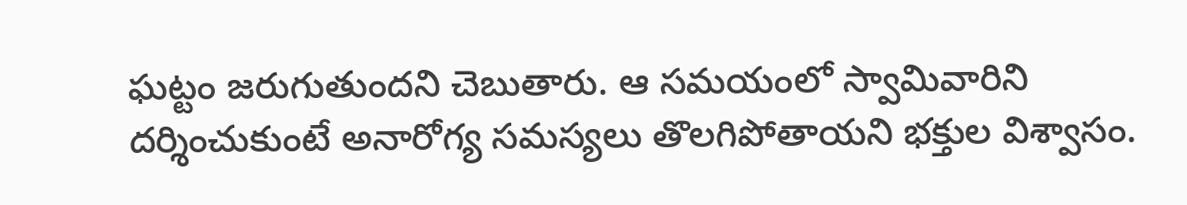ఘట్టం జరుగుతుందని చెబుతారు. ఆ సమయంలో స్వామివారిని దర్శించుకుంటే అనారోగ్య సమస్యలు తొలగిపోతాయని భక్తుల విశ్వాసం.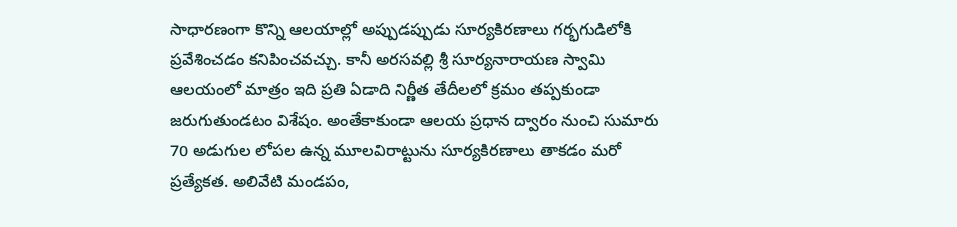సాధారణంగా కొన్ని ఆలయాల్లో అప్పుడప్పుడు సూర్యకిరణాలు గర్భగుడిలోకి ప్రవేశించడం కనిపించవచ్చు. కానీ అరసవల్లి శ్రీ సూర్యనారాయణ స్వామి ఆలయంలో మాత్రం ఇది ప్రతి ఏడాది నిర్ణీత తేదీలలో క్రమం తప్పకుండా జరుగుతుండటం విశేషం. అంతేకాకుండా ఆలయ ప్రధాన ద్వారం నుంచి సుమారు 70 అడుగుల లోపల ఉన్న మూలవిరాట్టును సూర్యకిరణాలు తాకడం మరో ప్రత్యేకత. అలివేటి మండపం,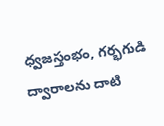ధ్వజస్తంభం, గర్భగుడి ద్వారాలను దాటి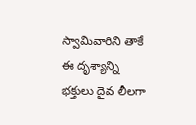స్వామివారిని తాకే ఈ దృశ్యాన్ని భక్తులు దైవ లీలగా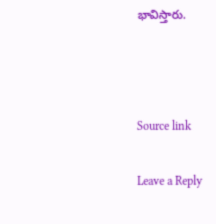భావిస్తారు.



Source link

Leave a Reply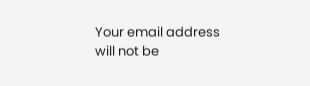Your email address will not be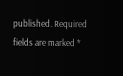published. Required fields are marked *